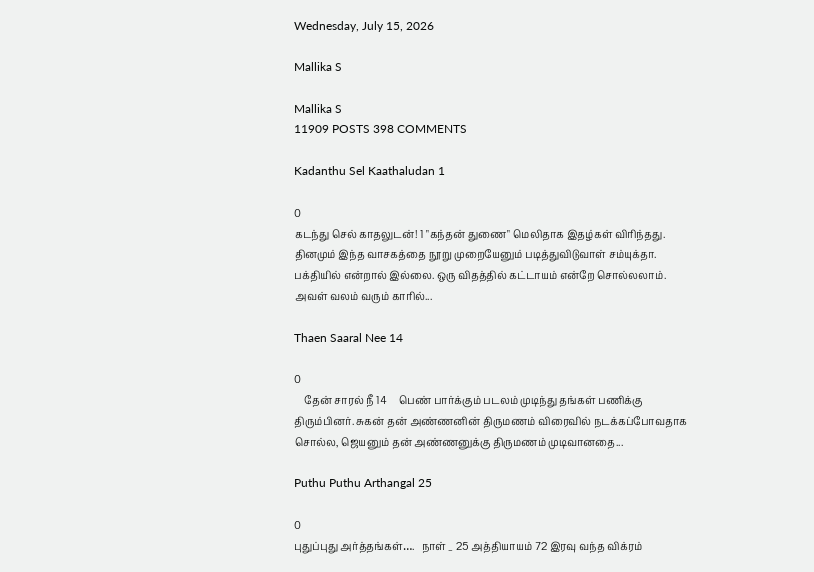Wednesday, July 15, 2026

Mallika S

Mallika S
11909 POSTS 398 COMMENTS

Kadanthu Sel Kaathaludan 1

0
கடந்து செல் காதலுடன்! 1 "கந்தன் துணை" மெலிதாக இதழ்கள் விரிந்தது. தினமும் இந்த வாசகத்தை நூறு முறையேனும் படித்துவிடுவாள் சம்யுக்தா. பக்தியில் என்றால் இல்லை. ஒரு விதத்தில் கட்டாயம் என்றே சொல்லலாம்.  அவள் வலம் வரும் காரில்...

Thaen Saaral Nee 14

0
    தேன் சாரல் நீ 14     பெண் பார்க்கும் படலம் முடிந்து தங்கள் பணிக்கு திரும்பினர். சுகன் தன் அண்ணனின் திருமணம் விரைவில் நடக்கப்போவதாக சொல்ல, ஜெயனும் தன் அண்ணனுக்கு திருமணம் முடிவானதை...

Puthu Puthu Arthangal 25

0
புதுப்புது அர்த்தங்கள்….   நாள் _ 25 அத்தியாயம் 72 இரவு வந்த விக்ரம்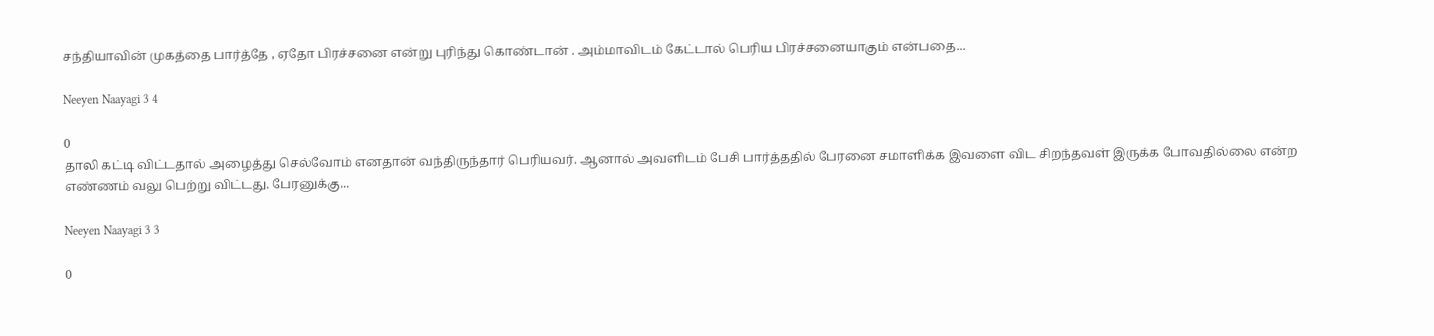சந்தியாவின் முகத்தை பார்த்தே , ஏதோ பிரச்சனை என்று புரிந்து கொண்டான் . அம்மாவிடம் கேட்டால் பெரிய பிரச்சனையாகும் என்பதை...

Neeyen Naayagi 3 4

0
தாலி கட்டி விட்டதால் அழைத்து செல்வோம் எனதான் வந்திருந்தார் பெரியவர். ஆனால் அவளிடம் பேசி பார்த்ததில் பேரனை சமாளிக்க இவளை விட சிறந்தவள் இருக்க போவதில்லை என்ற எண்ணம் வலு பெற்று விட்டது. பேரனுக்கு...

Neeyen Naayagi 3 3

0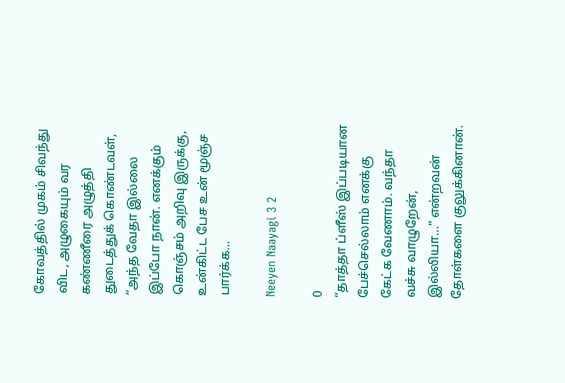கோவத்தில் முகம் சிவந்து விட, அழுகையும் வர கண்ணீரை அழுத்தி துடைத்துக் கொண்டவள், “அந்த வேதா இல்லை இப்போ நான். எனக்கும் கொஞ்சம் அறிவு இருக்கு, உன்கிட்ட பேச உன் மூஞ்ச பார்க்க...

Neeyen Naayagi 3 2

0
“தாத்தா ப்ளீஸ் இப்படியான பேச்செல்லாம் எனக்கு கேட்க வேணாம். வந்தா வச்சு வாழுறேன், இல்லியா…” என்றவன் தோள்களை குலுக்கினான்.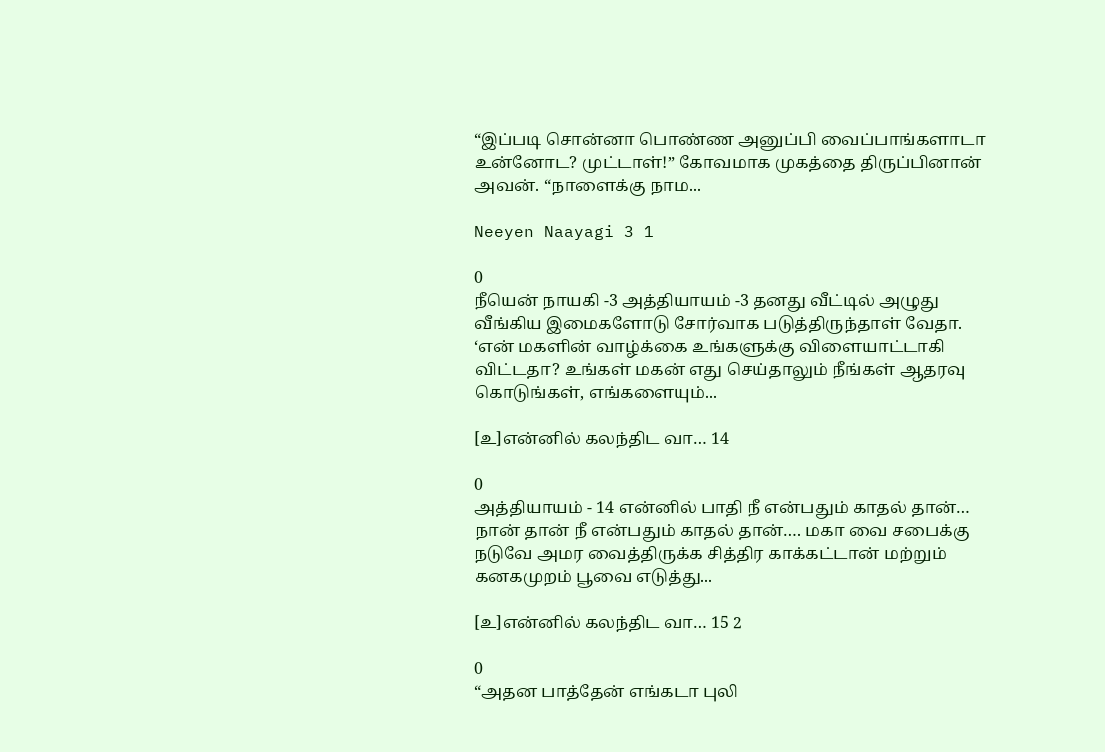“இப்படி சொன்னா பொண்ண அனுப்பி வைப்பாங்களாடா உன்னோட? முட்டாள்!” கோவமாக முகத்தை திருப்பினான் அவன். “நாளைக்கு நாம...

Neeyen Naayagi 3 1

0
நீயென் நாயகி -3 அத்தியாயம் -3 தனது வீட்டில் அழுது வீங்கிய இமைகளோடு சோர்வாக படுத்திருந்தாள் வேதா. ‘என் மகளின் வாழ்க்கை உங்களுக்கு விளையாட்டாகி விட்டதா? உங்கள் மகன் எது செய்தாலும் நீங்கள் ஆதரவு கொடுங்கள், எங்களையும்...

[உ]என்னில் கலந்திட வா… 14

0
அத்தியாயம் - 14 என்னில் பாதி நீ என்பதும் காதல் தான்… நான் தான் நீ என்பதும் காதல் தான்…. மகா வை சபைக்கு நடுவே அமர வைத்திருக்க சித்திர காக்கட்டான் மற்றும் கனகமுறம் பூவை எடுத்து...

[உ]என்னில் கலந்திட வா… 15 2

0
“அதன பாத்தேன் எங்கடா புலி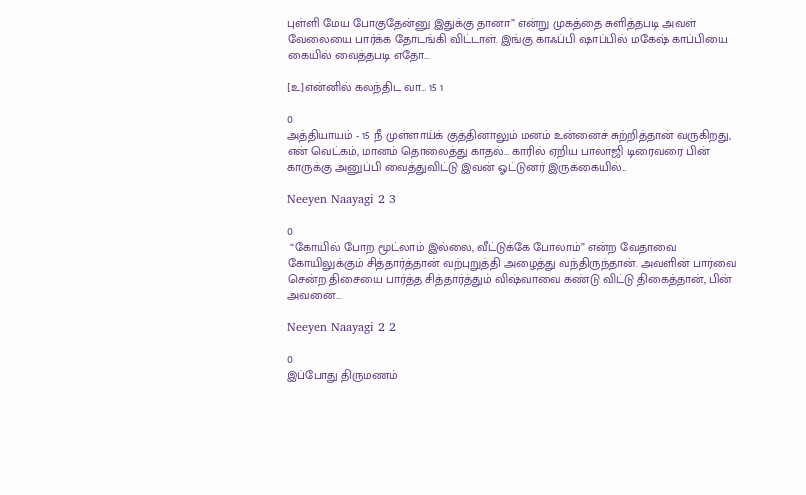புள்ளி மேய போகுதேன்னு இதுக்கு தானா” என்று முகத்தை சுளித்தபடி அவள் வேலையை பார்க்க தோடங்கி விட்டாள். இங்கு காஃப்பி ஷாப்பில் மகேஷ் காப்பியை கையில் வைத்தபடி எதோ...

[உ]என்னில் கலந்திட வா… 15 1

0
அத்தியாயம் - 15 நீ முள்ளாய்க் குத்தினாலும் மனம் உன்னைச் சுற்றித்தான் வருகிறது, என் வெட்கம், மானம் தொலைத்து காதல்… காரில் ஏறிய பாலாஜி டிரைவரை பின் காருக்கு அனுப்பி வைத்துவிட்டு இவன் ஓட்டுனர் இருக்கையில்...

Neeyen Naayagi 2 3

0
 “கோயில் போற மூட்லாம் இல்லை, வீட்டுக்கே போலாம்” என்ற வேதாவை கோயிலுக்கும் சித்தார்த்தான் வற்புறுத்தி அழைத்து வந்திருந்தான். அவளின் பார்வை சென்ற திசையை பார்த்த சித்தார்த்தும் விஷ்வாவை கண்டு விட்டு திகைத்தான், பின் அவனை...

Neeyen Naayagi 2 2

0
இப்போது திருமணம்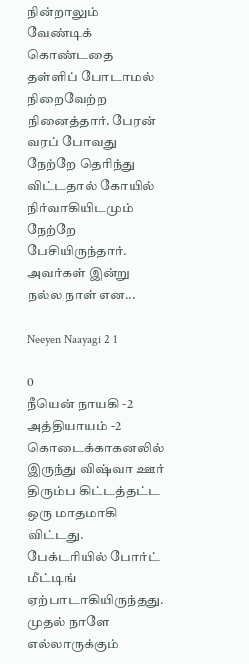நின்றாலும் வேண்டிக் கொண்டதை தள்ளிப் போடாமல் நிறைவேற்ற நினைத்தார். பேரன் வரப் போவது நேற்றே தெரிந்து விட்டதால் கோயில் நிர்வாகியிடமும் நேற்றே பேசியிருந்தார். அவர்கள் இன்று நல்ல நாள் என...

Neeyen Naayagi 2 1

0
நீயென் நாயகி -2 அத்தியாயம் -2 கொடைக்காகனலில் இருந்து விஷ்வா ஊர் திரும்ப கிட்டத்தட்ட ஒரு மாதமாகி விட்டது. பேக்டரியில் போர்ட் மீட்டிங் ஏற்பாடாகியிருந்தது. முதல் நாளே எல்லாருக்கும்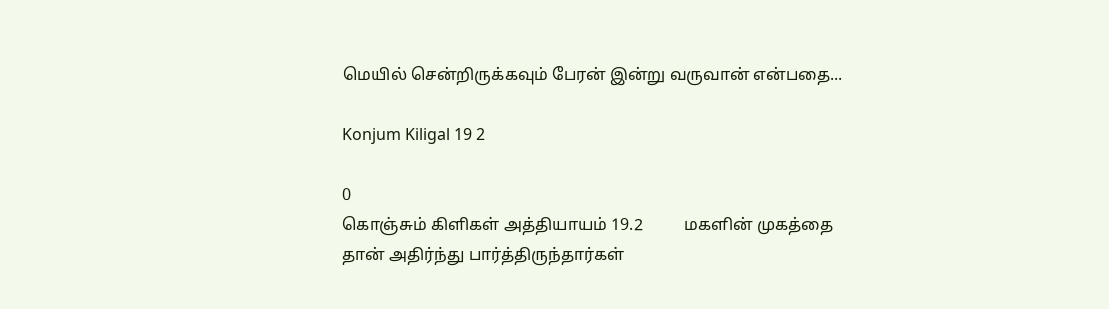மெயில் சென்றிருக்கவும் பேரன் இன்று வருவான் என்பதை...

Konjum Kiligal 19 2

0
கொஞ்சும் கிளிகள் அத்தியாயம் 19.2          மகளின் முகத்தை தான் அதிர்ந்து பார்த்திருந்தார்கள்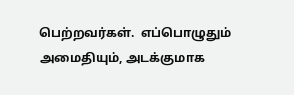பெற்றவர்கள்.  எப்பொழுதும் அமைதியும், அடக்குமாக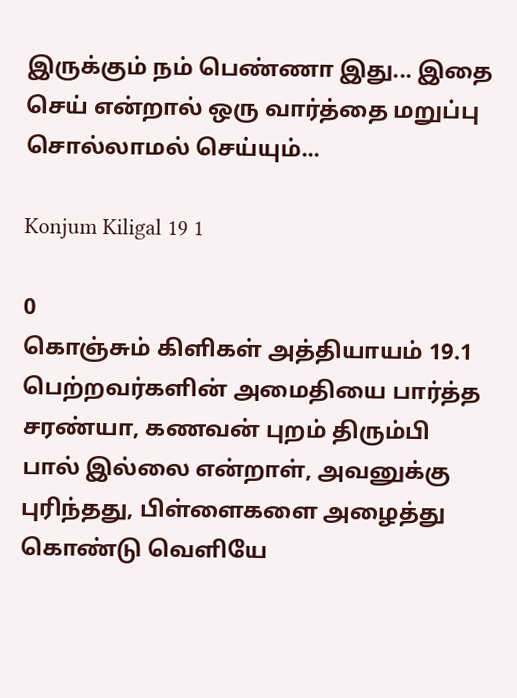இருக்கும் நம் பெண்ணா இது... இதை செய் என்றால் ஒரு வார்த்தை மறுப்பு சொல்லாமல் செய்யும்...

Konjum Kiligal 19 1

0
கொஞ்சும் கிளிகள் அத்தியாயம் 19.1    பெற்றவர்களின் அமைதியை பார்த்த சரண்யா, கணவன் புறம் திரும்பி பால் இல்லை என்றாள், அவனுக்கு புரிந்தது, பிள்ளைகளை அழைத்து கொண்டு வெளியே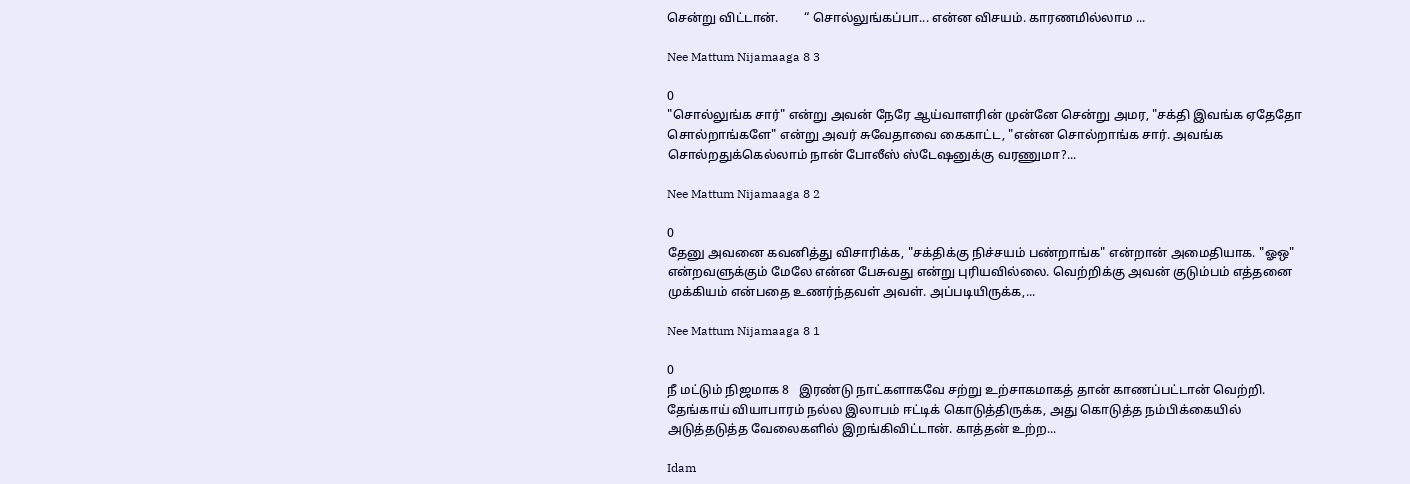சென்று விட்டான்.        “ சொல்லுங்கப்பா... என்ன விசயம். காரணமில்லாம ...

Nee Mattum Nijamaaga 8 3

0
"சொல்லுங்க சார்" என்று அவன் நேரே ஆய்வாளரின் முன்னே சென்று அமர, "சக்தி இவங்க ஏதேதோ சொல்றாங்களே" என்று அவர் சுவேதாவை கைகாட்ட, "என்ன சொல்றாங்க சார். அவங்க சொல்றதுக்கெல்லாம் நான் போலீஸ் ஸ்டேஷனுக்கு வரணுமா?...

Nee Mattum Nijamaaga 8 2

0
தேனு அவனை கவனித்து விசாரிக்க, "சக்திக்கு நிச்சயம் பண்றாங்க" என்றான் அமைதியாக. "ஓஒ" என்றவளுக்கும் மேலே என்ன பேசுவது என்று புரியவில்லை. வெற்றிக்கு அவன் குடும்பம் எத்தனை முக்கியம் என்பதை உணர்ந்தவள் அவள். அப்படியிருக்க,...

Nee Mattum Nijamaaga 8 1

0
நீ மட்டும் நிஜமாக 8   இரண்டு நாட்களாகவே சற்று உற்சாகமாகத் தான் காணப்பட்டான் வெற்றி. தேங்காய் வியாபாரம் நல்ல இலாபம் ஈட்டிக் கொடுத்திருக்க, அது கொடுத்த நம்பிக்கையில் அடுத்தடுத்த வேலைகளில் இறங்கிவிட்டான். காத்தன் உற்ற...

Idam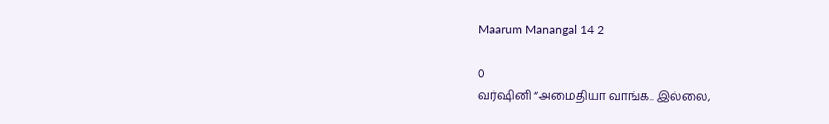Maarum Manangal 14 2

0
வர்ஷினி “அமைதியா வாங்க.. இல்லை,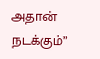அதான் நடக்கும்”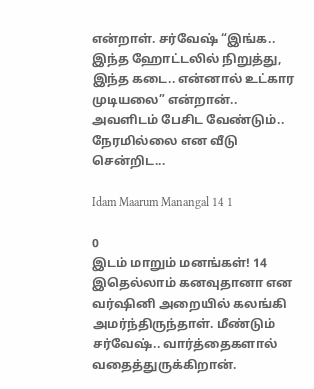என்றாள். சர்வேஷ் “இங்க.. இந்த ஹோட்டலில் நிறுத்து, இந்த கடை.. என்னால் உட்கார முடியலை” என்றான்.. அவளிடம் பேசிட வேண்டும்.. நேரமில்லை என வீடு சென்றிட...

Idam Maarum Manangal 14 1

0
இடம் மாறும் மனங்கள்! 14 இதெல்லாம் கனவுதானா என வர்ஷினி அறையில் கலங்கி அமர்ந்திருந்தாள். மீண்டும் சர்வேஷ்.. வார்த்தைகளால் வதைத்துருக்கிறான்.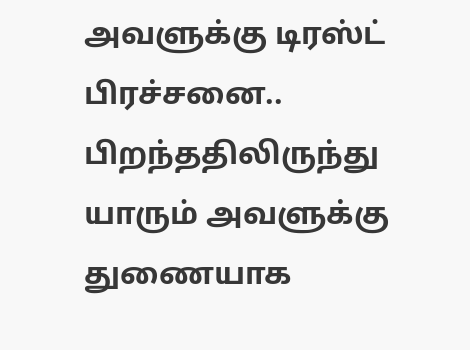அவளுக்கு டிரஸ்ட் பிரச்சனை.. பிறந்ததிலிருந்து யாரும் அவளுக்கு துணையாக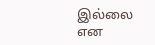இல்லை என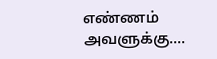எண்ணம் அவளுக்கு....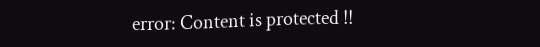error: Content is protected !!